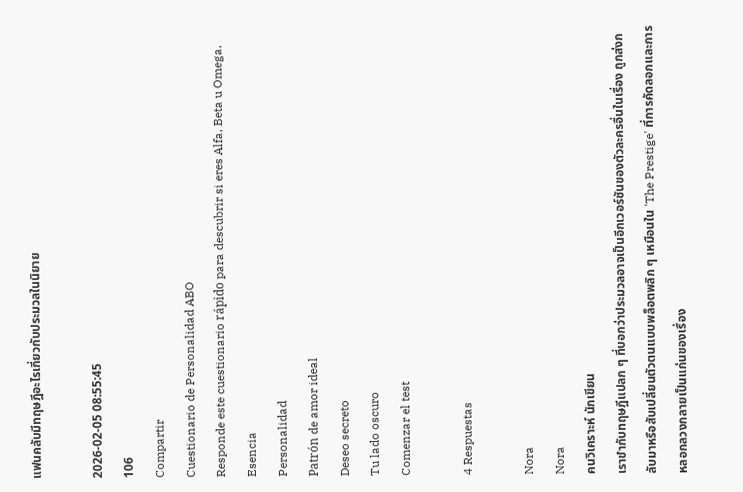แฟนคลับมีทฤษฎีอะไรเกี่ยวกับประมวลในนิยาย

2026-02-05 08:55:45
106
Compartir
Cuestionario de Personalidad ABO
Responde este cuestionario rápido para descubrir si eres Alfa, Beta u Omega.
Esencia
Personalidad
Patrón de amor ideal
Deseo secreto
Tu lado oscuro
Comenzar el test

4 Respuestas

Nora
Nora
คนวิเคราะห์ นักเขียน
เราขำกับทฤษฎีแปลก ๆ ที่บอกว่าประมวลอาจเป็นอีกเวอร์ชันของตัวละครอื่นในเรื่อง ถูกส่งกลับมาหรือสับเปลี่ยนตัวตนแบบพล็อตพลิก ๆ เหมือนใน 'The Prestige' ที่การคัดลอกและการหลอกลวงกลายเป็นแก่นของเรื่อง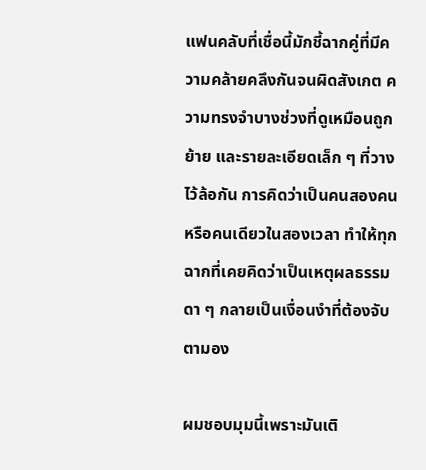แฟนคลับที่เชื่อนี้มักชี้ฉากคู่ที่มีความคล้ายคลึงกันจนผิดสังเกต ความทรงจำบางช่วงที่ดูเหมือนถูกย้าย และรายละเอียดเล็ก ๆ ที่วางไว้ล้อกัน การคิดว่าเป็นคนสองคนหรือคนเดียวในสองเวลา ทำให้ทุกฉากที่เคยคิดว่าเป็นเหตุผลธรรมดา ๆ กลายเป็นเงื่อนงำที่ต้องจับตามอง

ผมชอบมุมนี้เพราะมันเติ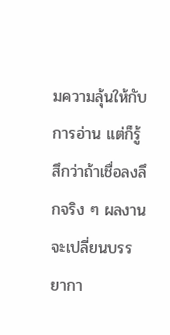มความลุ้นให้กับการอ่าน แต่ก็รู้สึกว่าถ้าเชื่อลงลึกจริง ๆ ผลงานจะเปลี่ยนบรรยากา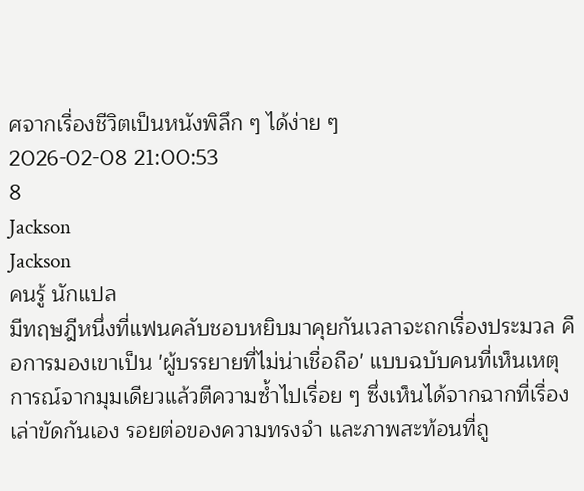ศจากเรื่องชีวิตเป็นหนังพิลึก ๆ ได้ง่าย ๆ
2026-02-08 21:00:53
8
Jackson
Jackson
คนรู้ นักแปล
มีทฤษฎีหนึ่งที่แฟนคลับชอบหยิบมาคุยกันเวลาจะถกเรื่องประมวล คือการมองเขาเป็น 'ผู้บรรยายที่ไม่น่าเชื่อถือ' แบบฉบับคนที่เห็นเหตุการณ์จากมุมเดียวแล้วตีความซ้ำไปเรื่อย ๆ ซึ่งเห็นได้จากฉากที่เรื่องเล่าขัดกันเอง รอยต่อของความทรงจำ และภาพสะท้อนที่ถู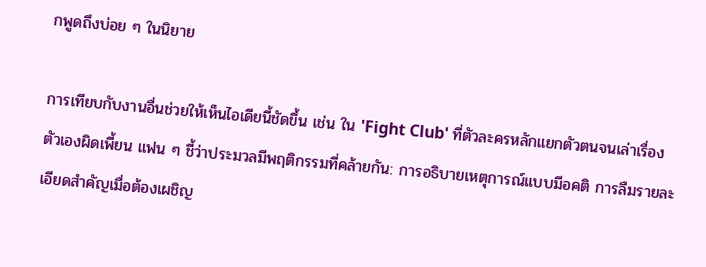กพูดถึงบ่อย ๆ ในนิยาย

การเทียบกับงานอื่นช่วยให้เห็นไอเดียนี้ชัดขึ้น เช่น ใน 'Fight Club' ที่ตัวละครหลักแยกตัวตนจนเล่าเรื่องตัวเองผิดเพี้ยน แฟน ๆ ชี้ว่าประมวลมีพฤติกรรมที่คล้ายกัน: การอธิบายเหตุการณ์แบบมีอคติ การลืมรายละเอียดสำคัญเมื่อต้องเผชิญ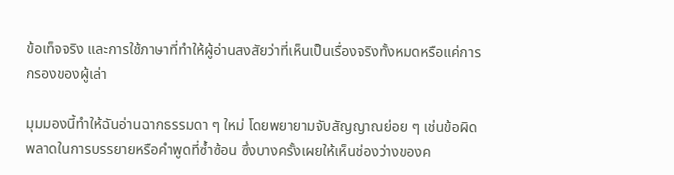ข้อเท็จจริง และการใช้ภาษาที่ทำให้ผู้อ่านสงสัยว่าที่เห็นเป็นเรื่องจริงทั้งหมดหรือแค่การกรองของผู้เล่า

มุมมองนี้ทำให้ฉันอ่านฉากธรรมดา ๆ ใหม่ โดยพยายามจับสัญญาณย่อย ๆ เช่นข้อผิดพลาดในการบรรยายหรือคำพูดที่ซ้ำซ้อน ซึ่งบางครั้งเผยให้เห็นช่องว่างของค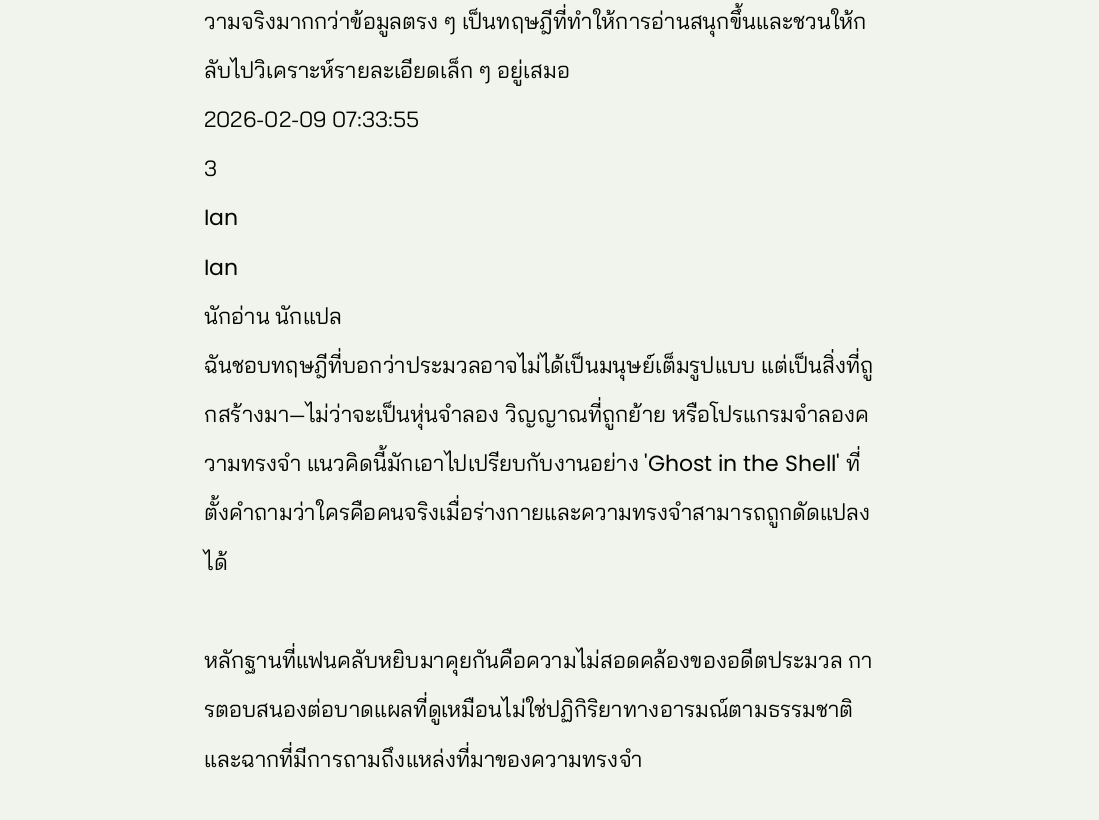วามจริงมากกว่าข้อมูลตรง ๆ เป็นทฤษฎีที่ทำให้การอ่านสนุกขึ้นและชวนให้กลับไปวิเคราะห์รายละเอียดเล็ก ๆ อยู่เสมอ
2026-02-09 07:33:55
3
Ian
Ian
นักอ่าน นักแปล
ฉันชอบทฤษฎีที่บอกว่าประมวลอาจไม่ได้เป็นมนุษย์เต็มรูปแบบ แต่เป็นสิ่งที่ถูกสร้างมา—ไม่ว่าจะเป็นหุ่นจำลอง วิญญาณที่ถูกย้าย หรือโปรแกรมจำลองความทรงจำ แนวคิดนี้มักเอาไปเปรียบกับงานอย่าง 'Ghost in the Shell' ที่ตั้งคำถามว่าใครคือคนจริงเมื่อร่างกายและความทรงจำสามารถถูกดัดแปลงได้

หลักฐานที่แฟนคลับหยิบมาคุยกันคือความไม่สอดคล้องของอดีตประมวล การตอบสนองต่อบาดแผลที่ดูเหมือนไม่ใช่ปฏิกิริยาทางอารมณ์ตามธรรมชาติ และฉากที่มีการถามถึงแหล่งที่มาของความทรงจำ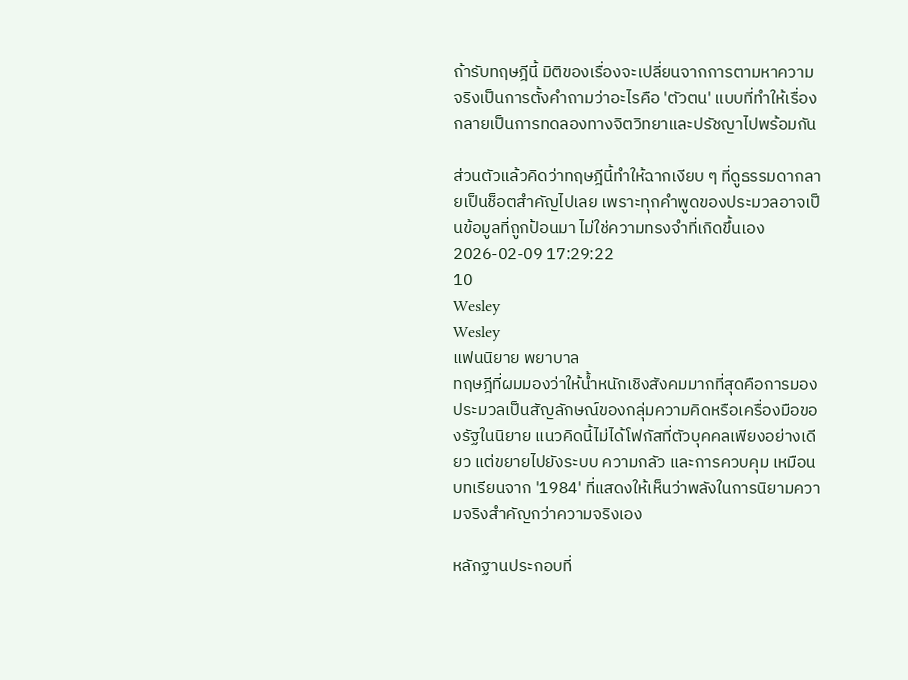ถ้ารับทฤษฎีนี้ มิติของเรื่องจะเปลี่ยนจากการตามหาความจริงเป็นการตั้งคำถามว่าอะไรคือ 'ตัวตน' แบบที่ทำให้เรื่องกลายเป็นการทดลองทางจิตวิทยาและปรัชญาไปพร้อมกัน

ส่วนตัวแล้วคิดว่าทฤษฎีนี้ทำให้ฉากเงียบ ๆ ที่ดูธรรมดากลายเป็นช็อตสำคัญไปเลย เพราะทุกคำพูดของประมวลอาจเป็นข้อมูลที่ถูกป้อนมา ไม่ใช่ความทรงจำที่เกิดขึ้นเอง
2026-02-09 17:29:22
10
Wesley
Wesley
แฟนนิยาย พยาบาล
ทฤษฎีที่ผมมองว่าให้น้ำหนักเชิงสังคมมากที่สุดคือการมองประมวลเป็นสัญลักษณ์ของกลุ่มความคิดหรือเครื่องมือของรัฐในนิยาย แนวคิดนี้ไม่ได้โฟกัสที่ตัวบุคคลเพียงอย่างเดียว แต่ขยายไปยังระบบ ความกลัว และการควบคุม เหมือนบทเรียนจาก '1984' ที่แสดงให้เห็นว่าพลังในการนิยามความจริงสำคัญกว่าความจริงเอง

หลักฐานประกอบที่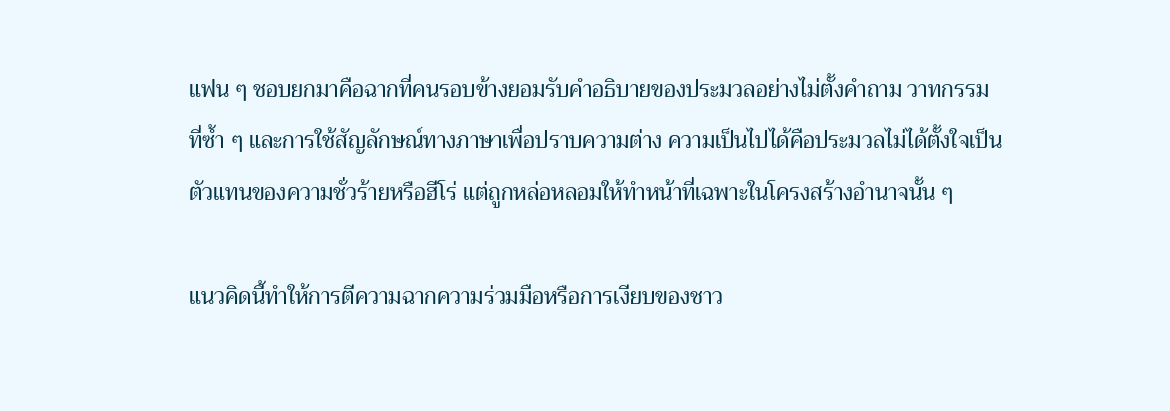แฟน ๆ ชอบยกมาคือฉากที่คนรอบข้างยอมรับคำอธิบายของประมวลอย่างไม่ตั้งคำถาม วาทกรรมที่ซ้ำ ๆ และการใช้สัญลักษณ์ทางภาษาเพื่อปราบความต่าง ความเป็นไปได้คือประมวลไม่ได้ตั้งใจเป็นตัวแทนของความชั่วร้ายหรือฮีโร่ แต่ถูกหล่อหลอมให้ทำหน้าที่เฉพาะในโครงสร้างอำนาจนั้น ๆ

แนวคิดนี้ทำให้การตีความฉากความร่วมมือหรือการเงียบของชาว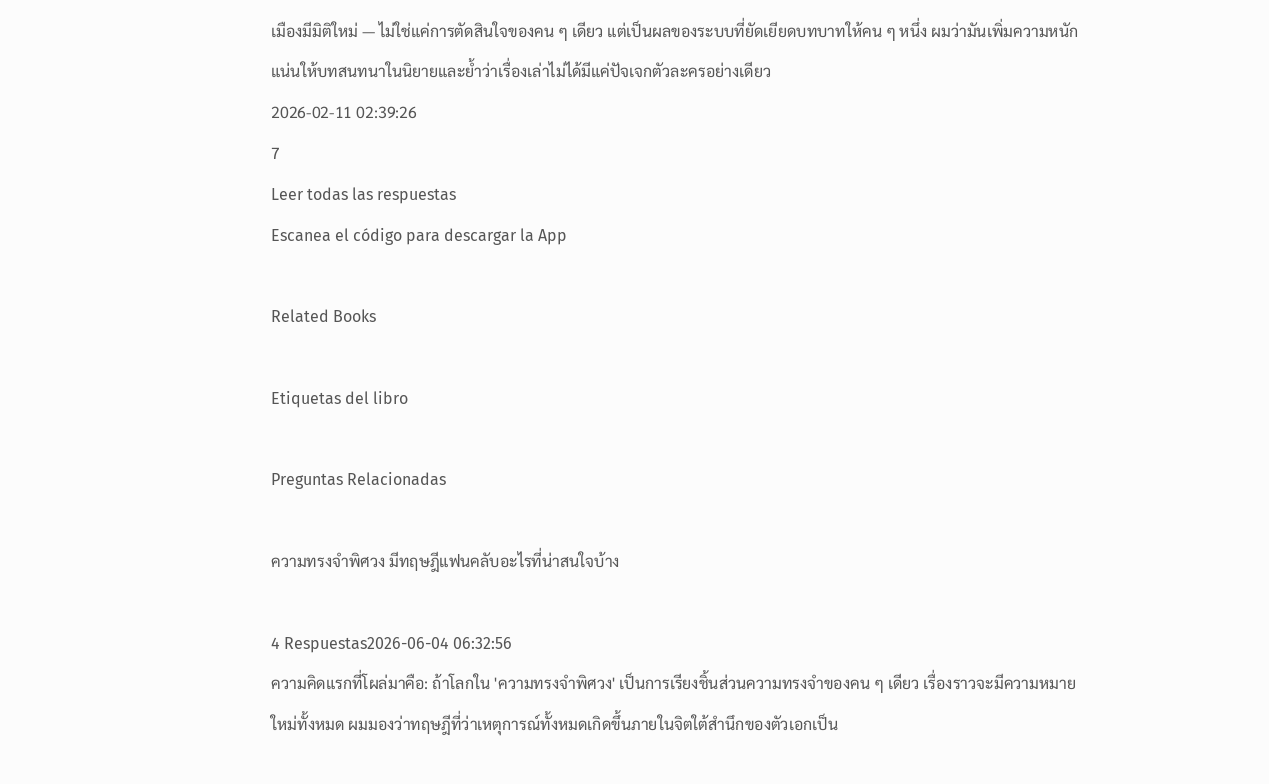เมืองมีมิติใหม่ — ไม่ใช่แค่การตัดสินใจของคน ๆ เดียว แต่เป็นผลของระบบที่ยัดเยียดบทบาทให้คน ๆ หนึ่ง ผมว่ามันเพิ่มความหนักแน่นให้บทสนทนาในนิยายและย้ำว่าเรื่องเล่าไม่ได้มีแค่ปัจเจกตัวละครอย่างเดียว
2026-02-11 02:39:26
7
Leer todas las respuestas
Escanea el código para descargar la App

Related Books

Etiquetas del libro

Preguntas Relacionadas

ความทรงจำพิศวง มีทฤษฎีแฟนคลับอะไรที่น่าสนใจบ้าง

4 Respuestas2026-06-04 06:32:56
ความคิดแรกที่โผล่มาคือ: ถ้าโลกใน 'ความทรงจำพิศวง' เป็นการเรียงชิ้นส่วนความทรงจำของคน ๆ เดียว เรื่องราวจะมีความหมายใหม่ทั้งหมด ผมมองว่าทฤษฎีที่ว่าเหตุการณ์ทั้งหมดเกิดขึ้นภายในจิตใต้สำนึกของตัวเอกเป็น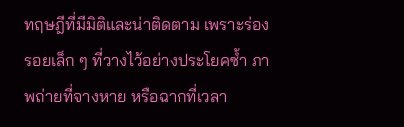ทฤษฎีที่มีมิติและน่าติดตาม เพราะร่องรอยเล็ก ๆ ที่วางไว้อย่างประโยคซ้ำ ภาพถ่ายที่จางหาย หรือฉากที่เวลา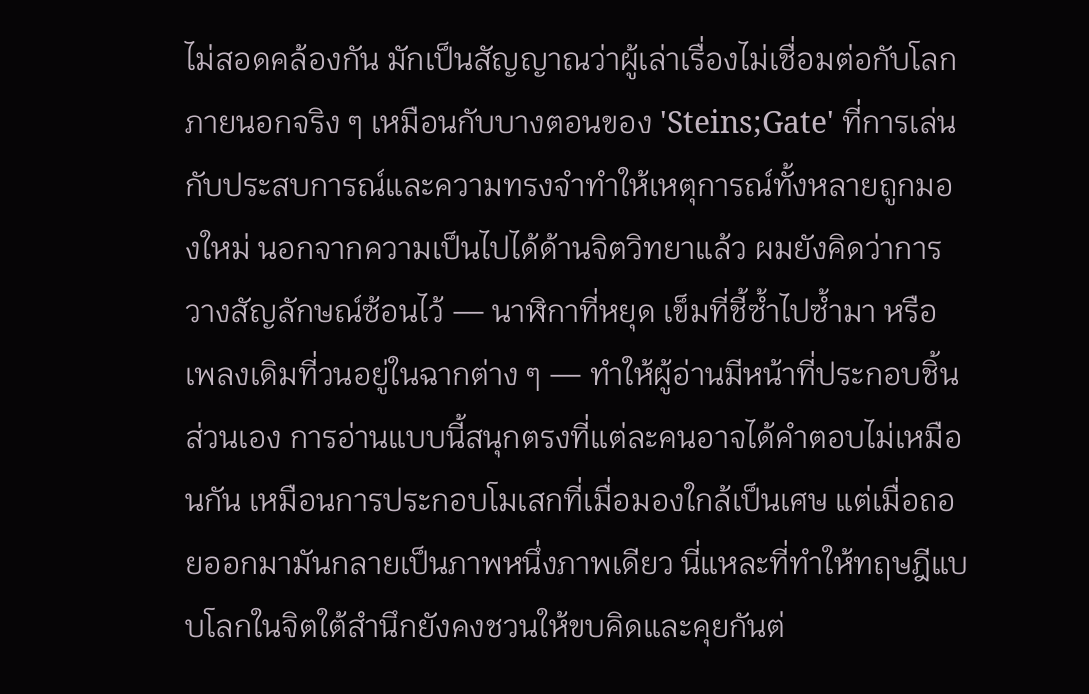ไม่สอดคล้องกัน มักเป็นสัญญาณว่าผู้เล่าเรื่องไม่เชื่อมต่อกับโลกภายนอกจริง ๆ เหมือนกับบางตอนของ 'Steins;Gate' ที่การเล่นกับประสบการณ์และความทรงจำทำให้เหตุการณ์ทั้งหลายถูกมองใหม่ นอกจากความเป็นไปได้ด้านจิตวิทยาแล้ว ผมยังคิดว่าการวางสัญลักษณ์ซ้อนไว้ — นาฬิกาที่หยุด เข็มที่ชี้ซ้ำไปซ้ำมา หรือเพลงเดิมที่วนอยู่ในฉากต่าง ๆ — ทำให้ผู้อ่านมีหน้าที่ประกอบชิ้นส่วนเอง การอ่านแบบนี้สนุกตรงที่แต่ละคนอาจได้คำตอบไม่เหมือนกัน เหมือนการประกอบโมเสกที่เมื่อมองใกล้เป็นเศษ แต่เมื่อถอยออกมามันกลายเป็นภาพหนึ่งภาพเดียว นี่แหละที่ทำให้ทฤษฎีแบบโลกในจิตใต้สำนึกยังคงชวนให้ขบคิดและคุยกันต่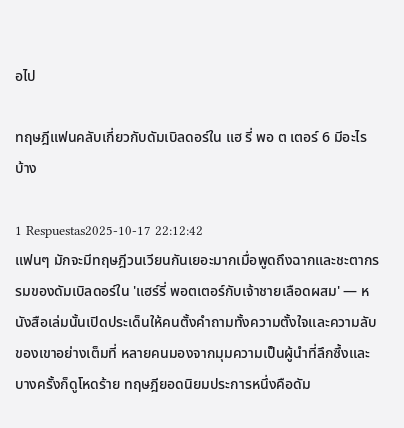อไป

ทฤษฎีแฟนคลับเกี่ยวกับดัมเบิลดอร์ใน แฮ รี่ พอ ต เตอร์ 6 มีอะไรบ้าง

1 Respuestas2025-10-17 22:12:42
แฟนๆ มักจะมีทฤษฎีวนเวียนกันเยอะมากเมื่อพูดถึงฉากและชะตากรรมของดัมเบิลดอร์ใน 'แฮร์รี่ พอตเตอร์กับเจ้าชายเลือดผสม' — หนังสือเล่มนั้นเปิดประเด็นให้คนตั้งคำถามทั้งความตั้งใจและความลับของเขาอย่างเต็มที่ หลายคนมองจากมุมความเป็นผู้นำที่ลึกซึ้งและบางครั้งก็ดูโหดร้าย ทฤษฎียอดนิยมประการหนึ่งคือดัม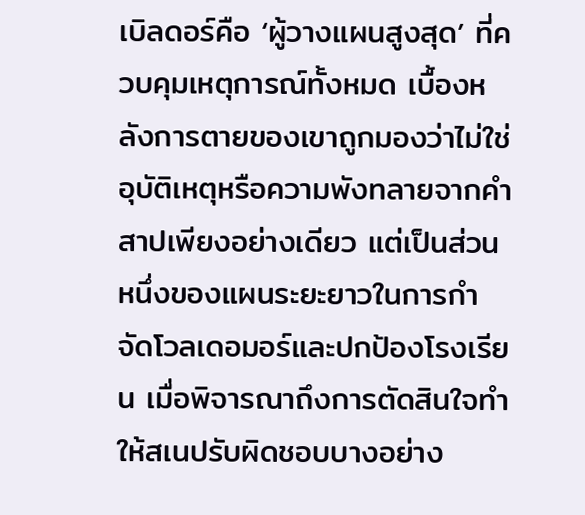เบิลดอร์คือ ‘ผู้วางแผนสูงสุด’ ที่ควบคุมเหตุการณ์ทั้งหมด เบื้องหลังการตายของเขาถูกมองว่าไม่ใช่อุบัติเหตุหรือความพังทลายจากคำสาปเพียงอย่างเดียว แต่เป็นส่วนหนึ่งของแผนระยะยาวในการกำจัดโวลเดอมอร์และปกป้องโรงเรียน เมื่อพิจารณาถึงการตัดสินใจทำให้สเนปรับผิดชอบบางอย่าง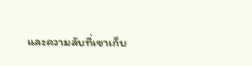และความลับที่เขาเก็บ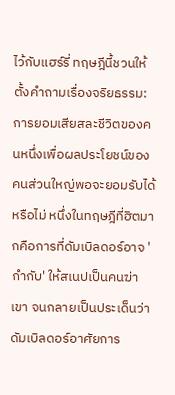ไว้กับแฮร์รี่ ทฤษฎีนี้ชวนให้ตั้งคำถามเรื่องจริยธรรม: การยอมเสียสละชีวิตของคนหนึ่งเพื่อผลประโยชน์ของคนส่วนใหญ่พอจะยอมรับได้หรือไม่ หนึ่งในทฤษฎีที่ฮิตมากคือการที่ดัมเบิลดอร์อาจ 'กำกับ' ให้สเนปเป็นคนฆ่าเขา จนกลายเป็นประเด็นว่าดัมเบิลดอร์อาศัยการ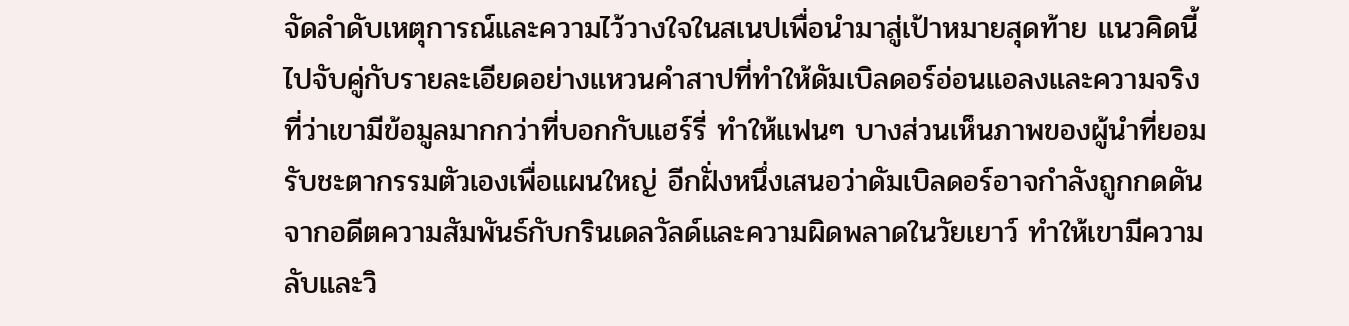จัดลำดับเหตุการณ์และความไว้วางใจในสเนปเพื่อนำมาสู่เป้าหมายสุดท้าย แนวคิดนี้ไปจับคู่กับรายละเอียดอย่างแหวนคำสาปที่ทำให้ดัมเบิลดอร์อ่อนแอลงและความจริงที่ว่าเขามีข้อมูลมากกว่าที่บอกกับแฮร์รี่ ทำให้แฟนๆ บางส่วนเห็นภาพของผู้นำที่ยอมรับชะตากรรมตัวเองเพื่อแผนใหญ่ อีกฝั่งหนึ่งเสนอว่าดัมเบิลดอร์อาจกำลังถูกกดดันจากอดีตความสัมพันธ์กับกรินเดลวัลด์และความผิดพลาดในวัยเยาว์ ทำให้เขามีความลับและวิ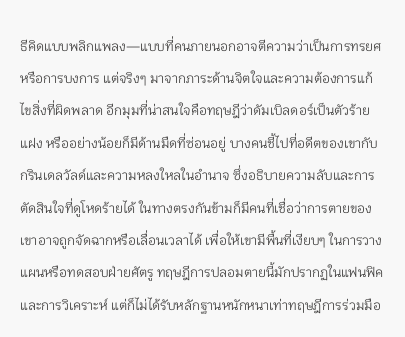ธีคิดแบบพลิกแพลง—แบบที่คนภายนอกอาจตีความว่าเป็นการทรยศหรือการบงการ แต่จริงๆ มาจากภาระด้านจิตใจและความต้องการแก้ไขสิ่งที่ผิดพลาด อีกมุมที่น่าสนใจคือทฤษฎีว่าดัมเบิลดอร์เป็นตัวร้ายแฝง หรืออย่างน้อยก็มีด้านมืดที่ซ่อนอยู่ บางคนชี้ไปที่อดีตของเขากับกรินเดลวัลด์และความหลงใหลในอำนาจ ซึ่งอธิบายความลับและการตัดสินใจที่ดูโหดร้ายได้ ในทางตรงกันข้ามก็มีคนที่เชื่อว่าการตายของเขาอาจถูกจัดฉากหรือเลื่อนเวลาได้ เพื่อให้เขามีพื้นที่เงียบๆ ในการวางแผนหรือทดสอบฝ่ายศัตรู ทฤษฎีการปลอมตายนี้มักปรากฏในแฟนฟิคและการวิเคราะห์ แต่ก็ไม่ได้รับหลักฐานหนักหนาเท่าทฤษฎีการร่วมมือ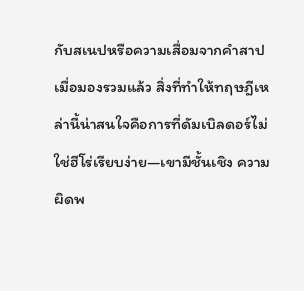กับสเนปหรือความเสื่อมจากคำสาป เมื่อมองรวมแล้ว สิ่งที่ทำให้ทฤษฎีเหล่านี้น่าสนใจคือการที่ดัมเบิลดอร์ไม่ใช่ฮีโร่เรียบง่าย—เขามีชั้นเชิง ความผิดพ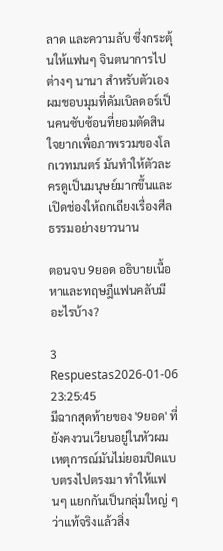ลาด และความลับ ซึ่งกระตุ้นให้แฟนๆ จินตนาการไปต่างๆ นานา สำหรับตัวเอง ผมชอบมุมที่ดัมเบิลดอร์เป็นคนซับซ้อนที่ยอมตัดสินใจยากเพื่อภาพรวมของโลกเวทมนตร์ มันทำให้ตัวละครดูเป็นมนุษย์มากขึ้นและเปิดช่องให้ถกเถียงเรื่องศีลธรรมอย่างยาวนาน

ตอนจบ 9ยอด อธิบายเนื้อหาและทฤษฎีแฟนคลับมีอะไรบ้าง?

3 Respuestas2026-01-06 23:25:45
มีฉากสุดท้ายของ '9ยอด' ที่ยังคงวนเวียนอยู่ในหัวผม เหตุการณ์มันไม่ยอมปิดแบบตรงไปตรงมา ทำให้แฟนๆ แยกกันเป็นกลุ่มใหญ่ ๆ ว่าแท้จริงแล้วสิ่ง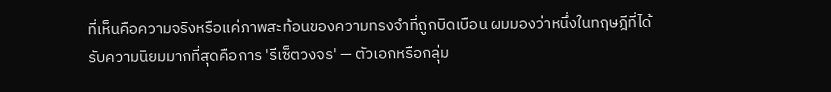ที่เห็นคือความจริงหรือแค่ภาพสะท้อนของความทรงจำที่ถูกบิดเบือน ผมมองว่าหนึ่งในทฤษฎีที่ได้รับความนิยมมากที่สุดคือการ 'รีเซ็ตวงจร' — ตัวเอกหรือกลุ่ม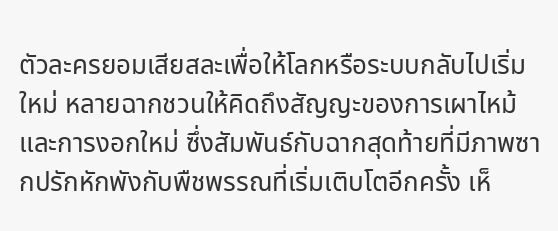ตัวละครยอมเสียสละเพื่อให้โลกหรือระบบกลับไปเริ่มใหม่ หลายฉากชวนให้คิดถึงสัญญะของการเผาไหม้และการงอกใหม่ ซึ่งสัมพันธ์กับฉากสุดท้ายที่มีภาพซากปรักหักพังกับพืชพรรณที่เริ่มเติบโตอีกครั้ง เห็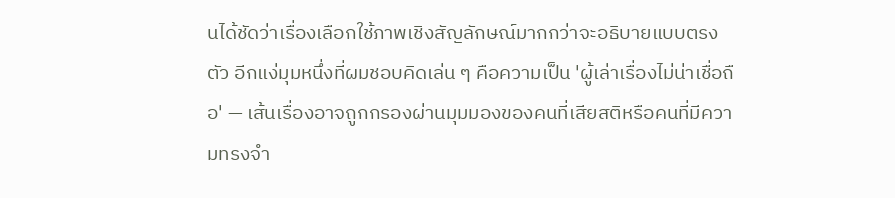นได้ชัดว่าเรื่องเลือกใช้ภาพเชิงสัญลักษณ์มากกว่าจะอธิบายแบบตรงตัว อีกแง่มุมหนึ่งที่ผมชอบคิดเล่น ๆ คือความเป็น 'ผู้เล่าเรื่องไม่น่าเชื่อถือ' — เส้นเรื่องอาจถูกกรองผ่านมุมมองของคนที่เสียสติหรือคนที่มีความทรงจำ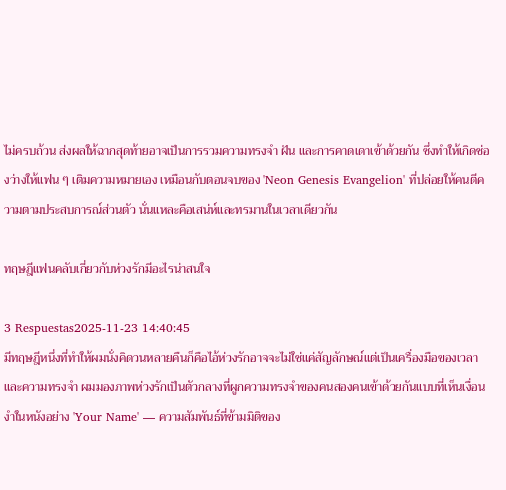ไม่ครบถ้วน ส่งผลให้ฉากสุดท้ายอาจเป็นการรวมความทรงจำ ฝัน และการคาดเดาเข้าด้วยกัน ซึ่งทำให้เกิดช่องว่างให้แฟน ๆ เติมความหมายเอง เหมือนกับตอนจบของ 'Neon Genesis Evangelion' ที่ปล่อยให้คนตีความตามประสบการณ์ส่วนตัว นั่นแหละคือเสน่ห์และทรมานในเวลาเดียวกัน

ทฤษฎีแฟนคลับเกี่ยวกับห่วงรักมีอะไรน่าสนใจ

3 Respuestas2025-11-23 14:40:45
มีทฤษฎีหนึ่งที่ทำให้ผมนั่งคิดวนหลายคืนก็คือไอ้ห่วงรักอาจจะไม่ใช่แค่สัญลักษณ์แต่เป็นเครื่องมือของเวลาและความทรงจำ ผมมองภาพห่วงรักเป็นตัวกลางที่ผูกความทรงจำของคนสองคนเข้าด้วยกันแบบที่เห็นเงื่อนงำในหนังอย่าง 'Your Name' — ความสัมพันธ์ที่ข้ามมิติของ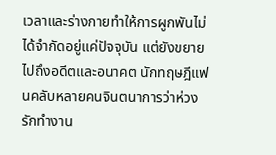เวลาและร่างกายทำให้การผูกพันไม่ได้จำกัดอยู่แค่ปัจจุบัน แต่ยังขยายไปถึงอดีตและอนาคต นักทฤษฎีแฟนคลับหลายคนจินตนาการว่าห่วงรักทำงาน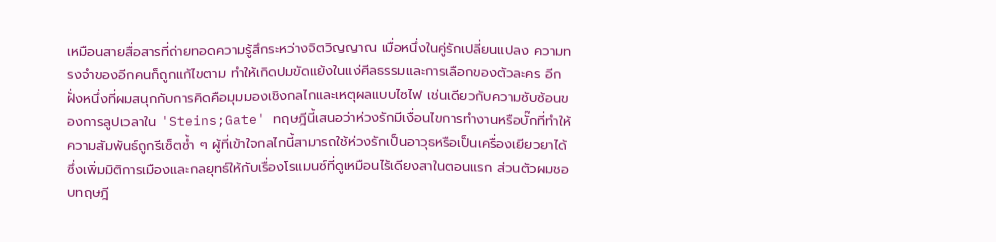เหมือนสายสื่อสารที่ถ่ายทอดความรู้สึกระหว่างจิตวิญญาณ เมื่อหนึ่งในคู่รักเปลี่ยนแปลง ความทรงจำของอีกคนก็ถูกแก้ไขตาม ทำให้เกิดปมขัดแย้งในแง่ศีลธรรมและการเลือกของตัวละคร อีกฝั่งหนึ่งที่ผมสนุกกับการคิดคือมุมมองเชิงกลไกและเหตุผลแบบไซไฟ เช่นเดียวกับความซับซ้อนของการลูปเวลาใน 'Steins;Gate' ทฤษฎีนี้เสนอว่าห่วงรักมีเงื่อนไขการทำงานหรือบั๊กที่ทำให้ความสัมพันธ์ถูกรีเซ็ตซ้ำ ๆ ผู้ที่เข้าใจกลไกนี้สามารถใช้ห่วงรักเป็นอาวุธหรือเป็นเครื่องเยียวยาได้ ซึ่งเพิ่มมิติการเมืองและกลยุทธ์ให้กับเรื่องโรแมนซ์ที่ดูเหมือนไร้เดียงสาในตอนแรก ส่วนตัวผมชอบทฤษฎี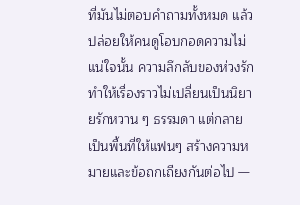ที่มันไม่ตอบคำถามทั้งหมด แล้วปล่อยให้คนดูโอบกอดความไม่แน่ใจนั้น ความลึกลับของห่วงรักทำให้เรื่องราวไม่เปลี่ยนเป็นนิยายรักหวาน ๆ ธรรมดา แต่กลายเป็นพื้นที่ให้แฟนๆ สร้างความหมายและข้อถกเถียงกันต่อไป —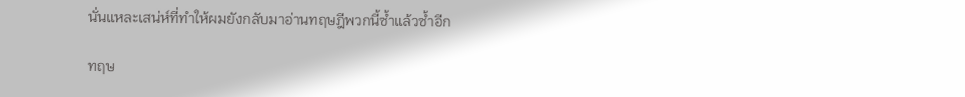นั่นแหละเสน่ห์ที่ทำให้ผมยังกลับมาอ่านทฤษฎีพวกนี้ซ้ำแล้วซ้ำอีก

ทฤษ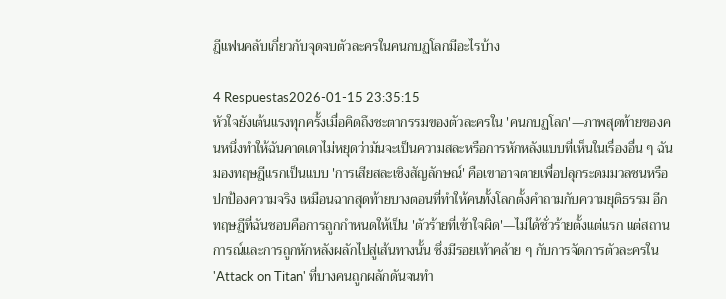ฎีแฟนคลับเกี่ยวกับจุดจบตัวละครในคนกบฏโลกมีอะไรบ้าง

4 Respuestas2026-01-15 23:35:15
หัวใจยังเต้นแรงทุกครั้งเมื่อคิดถึงชะตากรรมของตัวละครใน 'คนกบฏโลก'—ภาพสุดท้ายของคนหนึ่งทำให้ฉันคาดเดาไม่หยุดว่ามันจะเป็นความสละหรือการหักหลังแบบที่เห็นในเรื่องอื่น ๆ ฉันมองทฤษฎีแรกเป็นแบบ 'การเสียสละเชิงสัญลักษณ์' คือเขาอาจตายเพื่อปลุกระดมมวลชนหรือปกป้องความจริง เหมือนฉากสุดท้ายบางตอนที่ทำให้คนทั้งโลกตั้งคำถามกับความยุติธรรม อีกทฤษฎีที่ฉันชอบคือการถูกกำหนดให้เป็น 'ตัวร้ายที่เข้าใจผิด'—ไม่ได้ชั่วร้ายตั้งแต่แรก แต่สถานการณ์และการถูกหักหลังผลักไปสู่เส้นทางนั้น ซึ่งมีรอยเท้าคล้าย ๆ กับการจัดการตัวละครใน 'Attack on Titan' ที่บางคนถูกผลักดันจนทำ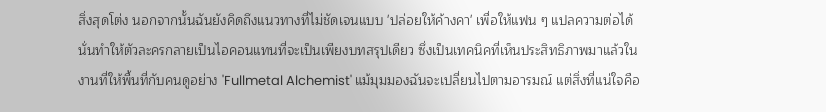สิ่งสุดโต่ง นอกจากนั้นฉันยังคิดถึงแนวทางที่ไม่ชัดเจนแบบ 'ปล่อยให้ค้างคา' เพื่อให้แฟน ๆ แปลความต่อได้ นั่นทำให้ตัวละครกลายเป็นไอคอนแทนที่จะเป็นเพียงบทสรุปเดียว ซึ่งเป็นเทคนิคที่เห็นประสิทธิภาพมาแล้วในงานที่ให้พื้นที่กับคนดูอย่าง 'Fullmetal Alchemist' แม้มุมมองฉันจะเปลี่ยนไปตามอารมณ์ แต่สิ่งที่แน่ใจคือ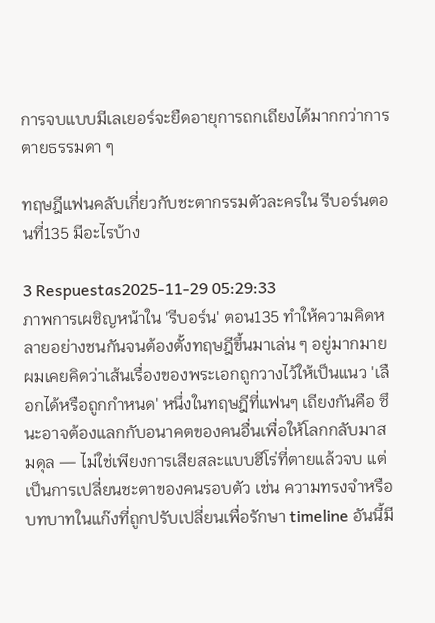การจบแบบมีเลเยอร์จะยืดอายุการถกเถียงได้มากกว่าการตายธรรมดา ๆ

ทฤษฎีแฟนคลับเกี่ยวกับชะตากรรมตัวละครใน รีบอร์นตอนที่135 มีอะไรบ้าง

3 Respuestas2025-11-29 05:29:33
ภาพการเผชิญหน้าใน 'รีบอร์น' ตอน135 ทำให้ความคิดหลายอย่างชนกันจนต้องตั้งทฤษฎีขึ้นมาเล่น ๆ อยู่มากมาย ผมเคยคิดว่าเส้นเรื่องของพระเอกถูกวางไว้ให้เป็นแนว 'เลือกได้หรือถูกกำหนด' หนึ่งในทฤษฎีที่แฟนๆ เถียงกันคือ ซึนะอาจต้องแลกกับอนาคตของคนอื่นเพื่อให้โลกกลับมาสมดุล — ไม่ใช่เพียงการเสียสละแบบฮีโร่ที่ตายแล้วจบ แต่เป็นการเปลี่ยนชะตาของคนรอบตัว เช่น ความทรงจำหรือบทบาทในแก๊งที่ถูกปรับเปลี่ยนเพื่อรักษา timeline อันนี้มี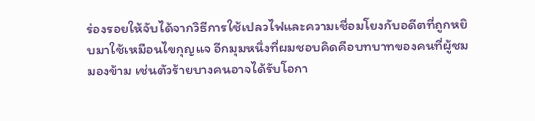ร่องรอยให้จับได้จากวิธีการใช้เปลวไฟและความเชื่อมโยงกับอดีตที่ถูกหยิบมาใช้เหมือนไขกุญแจ อีกมุมหนึ่งที่ผมชอบคิดคือบทบาทของคนที่ผู้ชมมองข้าม เช่นตัวร้ายบางคนอาจได้รับโอกา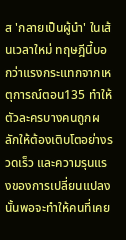ส 'กลายเป็นผู้นำ' ในเส้นเวลาใหม่ ทฤษฎีนี้บอกว่าแรงกระแทกจากเหตุการณ์ตอน135 ทำให้ตัวละครบางคนถูกผลักให้ต้องเติบโตอย่างรวดเร็ว และความรุนแรงของการเปลี่ยนแปลงนั้นพอจะทำให้คนที่เคย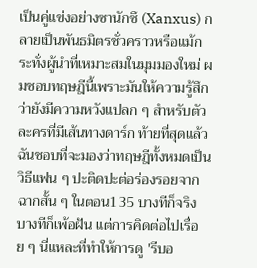เป็นคู่แข่งอย่างซานักซึ (Xanxus) กลายเป็นพันธมิตรชั่วคราวหรือแม้กระทั่งผู้นำที่เหมาะสมในมุมมองใหม่ ผมชอบทฤษฎีนี้เพราะมันให้ความรู้สึกว่ายังมีความหวังแปลก ๆ สำหรับตัวละครที่มีเส้นทางดาร์ก ท้ายที่สุดแล้วฉันชอบที่จะมองว่าทฤษฎีทั้งหมดเป็นวิธีแฟน ๆ ปะติดปะต่อร่องรอยจากฉากสั้น ๆ ในตอน135 บางทีก็จริง บางทีก็เพ้อฝัน แต่การคิดต่อไปเรื่อย ๆ นี่แหละที่ทำให้การดู 'รีบอ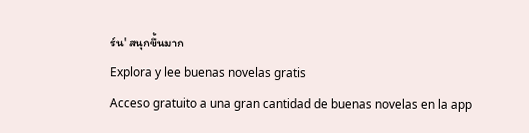ร์น' สนุกขึ้นมาก
Explora y lee buenas novelas gratis
Acceso gratuito a una gran cantidad de buenas novelas en la app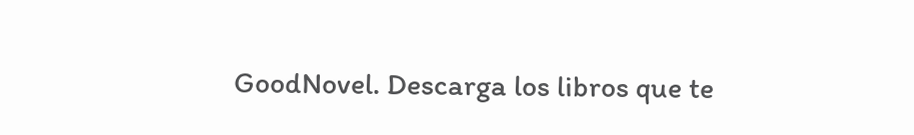GoodNovel. Descarga los libros que te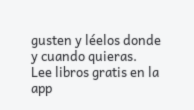gusten y léelos donde y cuando quieras.
Lee libros gratis en la app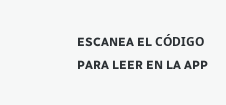ESCANEA EL CÓDIGO PARA LEER EN LA APP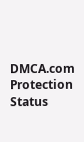DMCA.com Protection Status